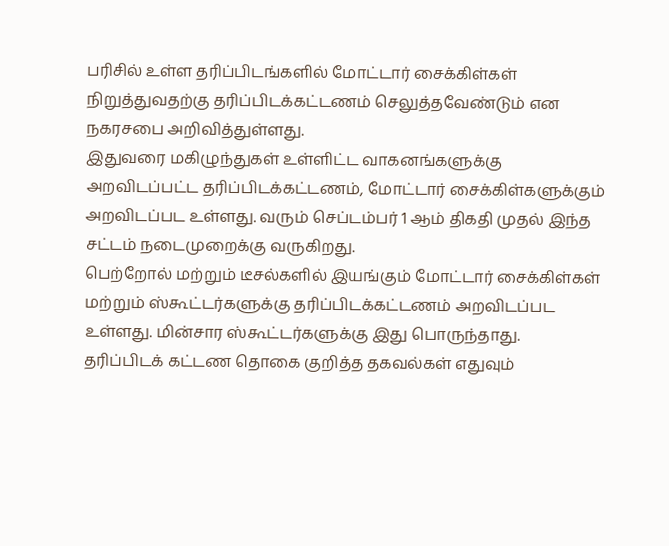பரிசில் உள்ள தரிப்பிடங்களில் மோட்டார் சைக்கிள்கள் நிறுத்துவதற்கு தரிப்பிடக்கட்டணம் செலுத்தவேண்டும் என நகரசபை அறிவித்துள்ளது.
இதுவரை மகிழுந்துகள் உள்ளிட்ட வாகனங்களுக்கு அறவிடப்பட்ட தரிப்பிடக்கட்டணம், மோட்டார் சைக்கிள்களுக்கும் அறவிடப்பட உள்ளது. வரும் செப்டம்பர் 1 ஆம் திகதி முதல் இந்த சட்டம் நடைமுறைக்கு வருகிறது.
பெற்றோல் மற்றும் டீசல்களில் இயங்கும் மோட்டார் சைக்கிள்கள் மற்றும் ஸ்கூட்டர்களுக்கு தரிப்பிடக்கட்டணம் அறவிடப்பட உள்ளது. மின்சார ஸ்கூட்டர்களுக்கு இது பொருந்தாது.
தரிப்பிடக் கட்டண தொகை குறித்த தகவல்கள் எதுவும்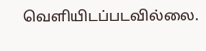வெளியிடப்படவில்லை.